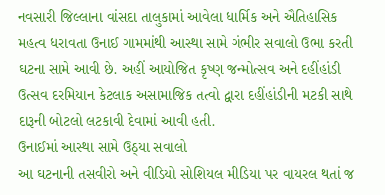નવસારી જિલ્લાના વાંસદા તાલુકામાં આવેલા ધાર્મિક અને ઐતિહાસિક મહત્વ ધરાવતા ઉનાઈ ગામમાંથી આસ્થા સામે ગંભીર સવાલો ઉભા કરતી ઘટના સામે આવી છે. અહીં આયોજિત કૃષ્ણ જન્મોત્સવ અને દહીંહાંડી ઉત્સવ દરમિયાન કેટલાક અસામાજિક તત્વો દ્વારા દહીંહાંડીની મટકી સાથે દારૂની બોટલો લટકાવી દેવામાં આવી હતી.
ઉનાઈમાં આસ્થા સામે ઉઠ્યા સવાલો
આ ઘટનાની તસવીરો અને વીડિયો સોશિયલ મીડિયા પર વાયરલ થતાં જ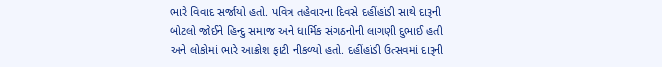ભારે વિવાદ સર્જાયો હતો. પવિત્ર તહેવારના દિવસે દહીંહાંડી સાથે દારૂની બોટલો જોઈને હિન્દુ સમાજ અને ધાર્મિક સંગઠનોની લાગણી દુભાઈ હતી અને લોકોમાં ભારે આક્રોશ ફાટી નીકળ્યો હતો. દહીંહાંડી ઉત્સવમાં દારૂની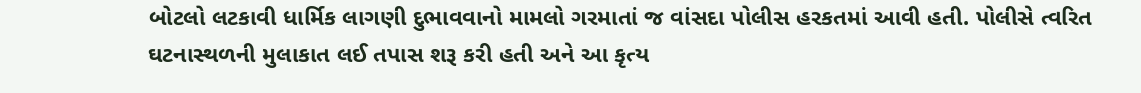બોટલો લટકાવી ધાર્મિક લાગણી દુભાવવાનો મામલો ગરમાતાં જ વાંસદા પોલીસ હરકતમાં આવી હતી. પોલીસે ત્વરિત ઘટનાસ્થળની મુલાકાત લઈ તપાસ શરૂ કરી હતી અને આ કૃત્ય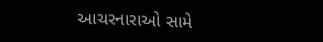આચરનારાઓ સામે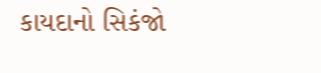કાયદાનો સિકંજો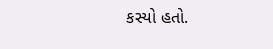કસ્યો હતો.